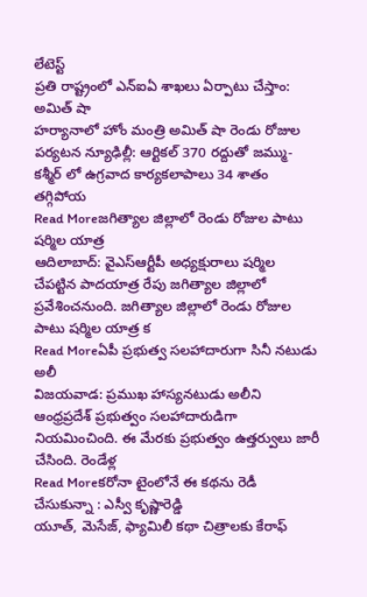లేటెస్ట్
ప్రతి రాష్ట్రంలో ఎన్ఐఏ శాఖలు ఏర్పాటు చేస్తాం: అమిత్ షా
హర్యానాలో హోం మంత్రి అమిత్ షా రెండు రోజుల పర్యటన న్యూఢిల్లీ: ఆర్టికల్ 370 రద్దుతో జమ్ము-కశ్మీర్ లో ఉగ్రవాద కార్యకలాపాలు 34 శాతం తగ్గిపోయ
Read Moreజగిత్యాల జిల్లాలో రెండు రోజుల పాటు షర్మిల యాత్ర
ఆదిలాబాద్: వైఎస్ఆర్టీపీ అధ్యక్షురాలు షర్మిల చేపట్టిన పాదయాత్ర రేపు జగిత్యాల జిల్లాలో ప్రవేశించనుంది. జగిత్యాల జిల్లాలో రెండు రోజుల పాటు షర్మిల యాత్ర క
Read Moreఏపీ ప్రభుత్వ సలహాదారుగా సినీ నటుడు అలీ
విజయవాడ: ప్రముఖ హాస్యనటుడు అలీని ఆంధ్రప్రదేశ్ ప్రభుత్వం సలహాదారుడిగా నియమించింది. ఈ మేరకు ప్రభుత్వం ఉత్తర్వులు జారీ చేసింది. రెండేళ్ల
Read Moreకరోనా టైంలోనే ఈ కథను రెడీ చేసుకున్నా : ఎస్వీ కృష్ణారెడ్డి
యూత్, మెసేజ్, ఫ్యామిలీ కథా చిత్రాలకు కేరాఫ్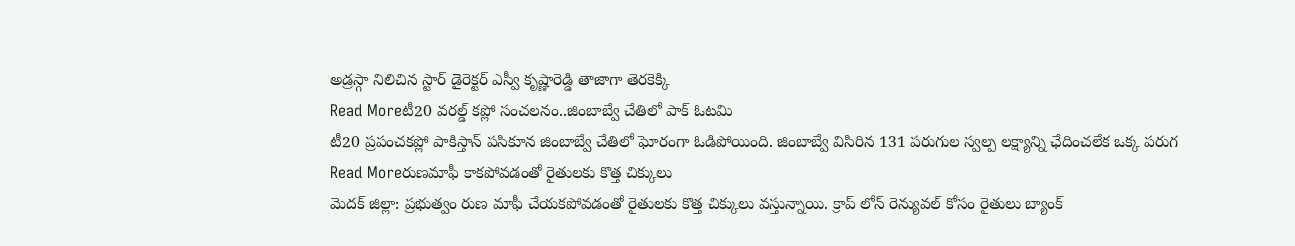అడ్రస్గా నిలిచిన స్టార్ డైరెక్టర్ ఎస్వీ కృష్ణారెడ్డి తాజాగా తెరకెక్కి
Read Moreటీ20 వరల్డ్ కప్లో సంచలనం..జింబాబ్వే చేతిలో పాక్ ఓటమి
టీ20 ప్రపంచకప్లో పాకిస్తాన్ పసికూన జింబాబ్వే చేతిలో ఘోరంగా ఓడిపోయింది. జింబాబ్వే విసిరిన 131 పరుగుల స్వల్ప లక్ష్యాన్ని ఛేదించలేక ఒక్క పరుగ
Read Moreరుణమాఫీ కాకపోవడంతో రైతులకు కొత్త చిక్కులు
మెదక్ జిల్లా: ప్రభుత్వం రుణ మాఫీ చేయకపోవడంతో రైతులకు కొత్త చిక్కులు వస్తున్నాయి. క్రాప్ లోన్ రెన్యువల్ కోసం రైతులు బ్యాంక్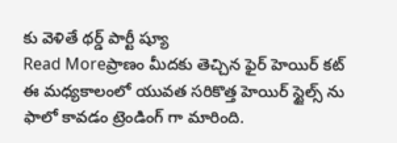కు వెళితే థర్డ్ పార్టీ ష్యూ
Read Moreప్రాణం మీదకు తెచ్చిన ఫైర్ హెయిర్ కట్
ఈ మధ్యకాలంలో యువత సరికొత్త హెయిర్ స్టైల్స్ ను ఫాలో కావడం ట్రెండింగ్ గా మారింది.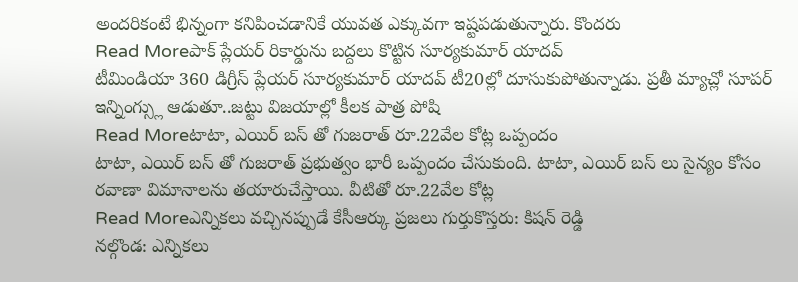అందరికంటే భిన్నంగా కనిపించడానికే యువత ఎక్కువగా ఇష్టపడుతున్నారు. కొందరు
Read Moreపాక్ ప్లేయర్ రికార్డును బద్దలు కొట్టిన సూర్యకుమార్ యాదవ్
టీమిండియా 360 డిగ్రీస్ ప్లేయర్ సూర్యకుమార్ యాదవ్ టీ20ల్లో దూసుకుపోతున్నాడు. ప్రతీ మ్యాచ్లో సూపర్ ఇన్నింగ్స్లు ఆడుతూ..జట్టు విజయాల్లో కీలక పాత్ర పోషి
Read Moreటాటా, ఎయిర్ బస్ తో గుజరాత్ రూ.22వేల కోట్ల ఒప్పందం
టాటా, ఎయిర్ బస్ తో గుజరాత్ ప్రభుత్వం భారీ ఒప్పందం చేసుకుంది. టాటా, ఎయిర్ బస్ లు సైన్యం కోసం రవాణా విమానాలను తయారుచేస్తాయి. వీటితో రూ.22వేల కోట్ల
Read Moreఎన్నికలు వచ్చినప్పుడే కేసీఆర్కు ప్రజలు గుర్తుకొస్తరు: కిషన్ రెడ్డి
నల్గొండ: ఎన్నికలు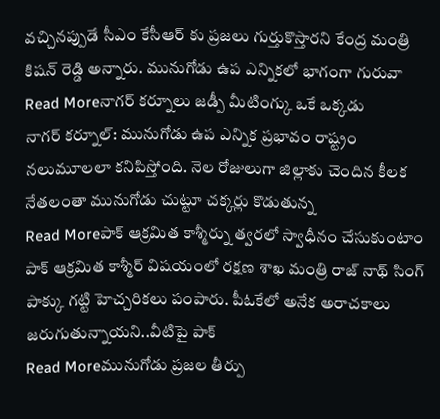వచ్చినప్పుడే సీఎం కేసీఆర్ కు ప్రజలు గుర్తుకొస్తారని కేంద్ర మంత్రి కిషన్ రెడ్డి అన్నారు. మునుగోడు ఉప ఎన్నికలో భాగంగా గురువా
Read Moreనాగర్ కర్నూలు జడ్పీ మీటింగ్కు ఒకే ఒక్కడు
నాగర్ కర్నూల్: మునుగోడు ఉప ఎన్నిక ప్రభావం రాష్ట్రం నలుమూలలా కనిపిస్తోంది. నెల రోజులుగా జిల్లాకు చెందిన కీలక నేతలంతా మునుగోడు చుట్టూ చక్కర్లు కొడుతున్న
Read Moreపాక్ ఆక్రమిత కాశ్మీర్ను త్వరలో స్వాధీనం చేసుకుంటాం
పాక్ ఆక్రమిత కాశ్మీర్ విషయంలో రక్షణ శాఖ మంత్రి రాజ్ నాథ్ సింగ్ పాక్కు గట్టి హెచ్చరికలు పంపారు. పీఓకేలో అనేక అరాచకాలు జరుగుతున్నాయని..వీటిపై పాక్
Read Moreమునుగోడు ప్రజల తీర్పు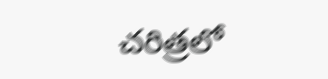చరిత్రలో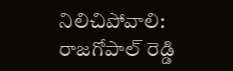నిలిచిపోవాలి: రాజగోపాల్ రెడ్డి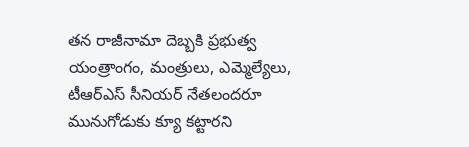తన రాజీనామా దెబ్బకి ప్రభుత్వ యంత్రాంగం, మంత్రులు, ఎమ్మెల్యేలు, టీఆర్ఎస్ సీనియర్ నేతలందరూ మునుగోడుకు క్యూ కట్టారని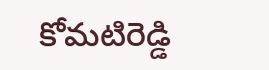కోమటిరెడ్డి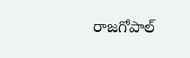రాజగోపాల్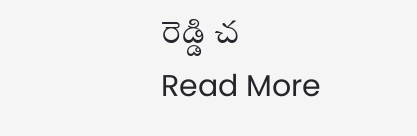రెడ్డి చ
Read More